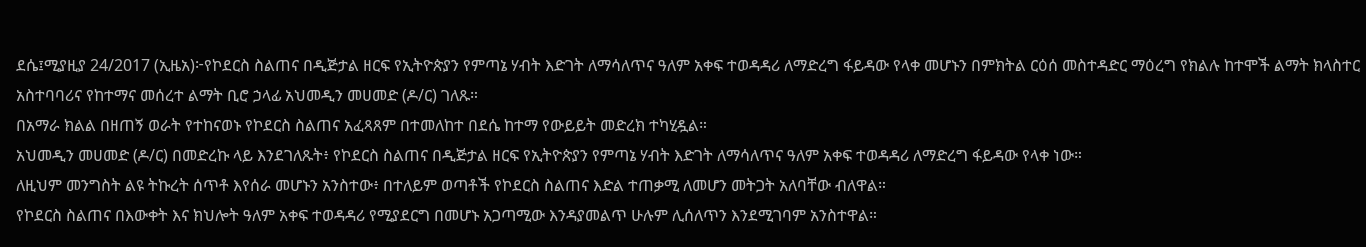ደሴ፤ሚያዚያ 24/2017 (ኢዜአ)፦የኮደርስ ስልጠና በዲጅታል ዘርፍ የኢትዮጵያን የምጣኔ ሃብት እድገት ለማሳለጥና ዓለም አቀፍ ተወዳዳሪ ለማድረግ ፋይዳው የላቀ መሆኑን በምክትል ርዕሰ መስተዳድር ማዕረግ የክልሉ ከተሞች ልማት ክላስተር አስተባባሪና የከተማና መሰረተ ልማት ቢሮ ኃላፊ አህመዲን መሀመድ (ዶ/ር) ገለጹ።
በአማራ ክልል በዘጠኝ ወራት የተከናወኑ የኮደርስ ስልጠና አፈጻጸም በተመለከተ በደሴ ከተማ የውይይት መድረክ ተካሂዷል።
አህመዲን መሀመድ (ዶ/ር) በመድረኩ ላይ እንደገለጹት፥ የኮደርስ ስልጠና በዲጅታል ዘርፍ የኢትዮጵያን የምጣኔ ሃብት እድገት ለማሳለጥና ዓለም አቀፍ ተወዳዳሪ ለማድረግ ፋይዳው የላቀ ነው።
ለዚህም መንግስት ልዩ ትኩረት ሰጥቶ እየሰራ መሆኑን አንስተው፥ በተለይም ወጣቶች የኮደርስ ስልጠና እድል ተጠቃሚ ለመሆን መትጋት አለባቸው ብለዋል።
የኮደርስ ስልጠና በእውቀት እና ክህሎት ዓለም አቀፍ ተወዳዳሪ የሚያደርግ በመሆኑ አጋጣሚው እንዳያመልጥ ሁሉም ሊሰለጥን እንደሚገባም አንስተዋል።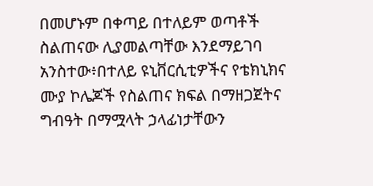በመሆኑም በቀጣይ በተለይም ወጣቶች ስልጠናው ሊያመልጣቸው እንደማይገባ አንስተው፥በተለይ ዩኒቨርሲቲዎችና የቴክኒክና ሙያ ኮሌጆች የስልጠና ክፍል በማዘጋጀትና ግብዓት በማሟላት ኃላፊነታቸውን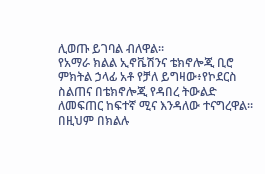ሊወጡ ይገባል ብለዋል።
የአማራ ክልል ኢኖቬሽንና ቴክኖሎጂ ቢሮ ምክትል ኃላፊ አቶ የቻለ ይግዛው፥የኮደርስ ስልጠና በቴክኖሎጂ የዳበረ ትውልድ ለመፍጠር ከፍተኛ ሚና እንዳለው ተናግረዋል።
በዚህም በክልሉ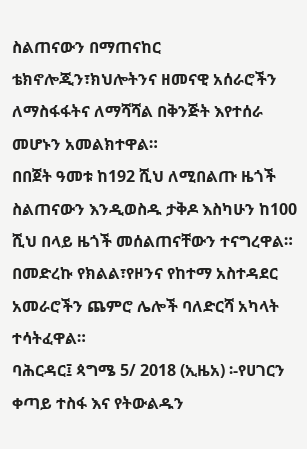ስልጠናውን በማጠናከር ቴክኖሎጂን፣ክህሎትንና ዘመናዊ አሰራሮችን ለማስፋፋትና ለማሻሻል በቅንጅት እየተሰራ መሆኑን አመልክተዋል።
በበጀት ዓመቱ ከ192 ሺህ ለሚበልጡ ዜጎች ስልጠናውን እንዲወስዱ ታቅዶ እስካሁን ከ100 ሺህ በላይ ዜጎች መሰልጠናቸውን ተናግረዋል።
በመድረኩ የክልል፣የዞንና የከተማ አስተዳደር አመራሮችን ጨምሮ ሌሎች ባለድርሻ አካላት ተሳትፈዋል።
ባሕርዳር፤ ጳግሜ 5/ 2018 (ኢዜአ) ፡-የሀገርን ቀጣይ ተስፋ እና የትውልዱን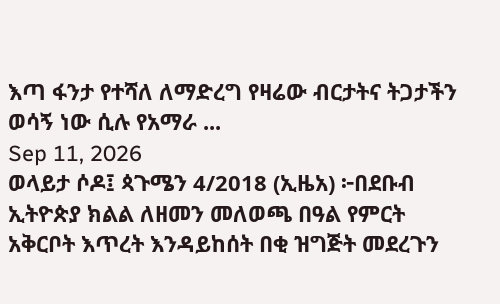እጣ ፋንታ የተሻለ ለማድረግ የዛሬው ብርታትና ትጋታችን ወሳኝ ነው ሲሉ የአማራ ...
Sep 11, 2026
ወላይታ ሶዶ፤ ጳጉሜን 4/2018 (ኢዜአ) ፦በደቡብ ኢትዮጵያ ክልል ለዘመን መለወጫ በዓል የምርት አቅርቦት እጥረት እንዳይከሰት በቂ ዝግጅት መደረጉን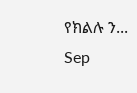የክልሉ ን...
Sep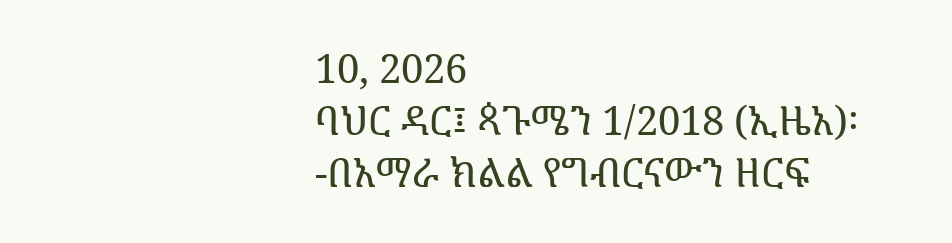10, 2026
ባህር ዳር፤ ጳጉሜን 1/2018 (ኢዜአ)፡-በአማራ ክልል የግብርናውን ዘርፍ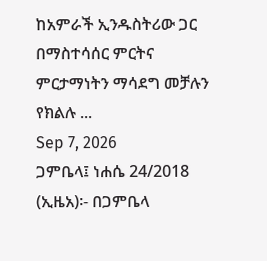ከአምራች ኢንዱስትሪው ጋር በማስተሳሰር ምርትና ምርታማነትን ማሳደግ መቻሉን የክልሉ ...
Sep 7, 2026
ጋምቤላ፤ ነሐሴ 24/2018 (ኢዜአ)፡- በጋምቤላ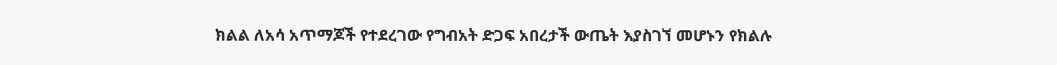ክልል ለአሳ አጥማጆች የተደረገው የግብአት ድጋፍ አበረታች ውጤት እያስገኘ መሆኑን የክልሉ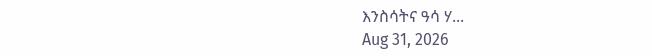እንስሳትና ዓሳ ሃ...
Aug 31, 2026